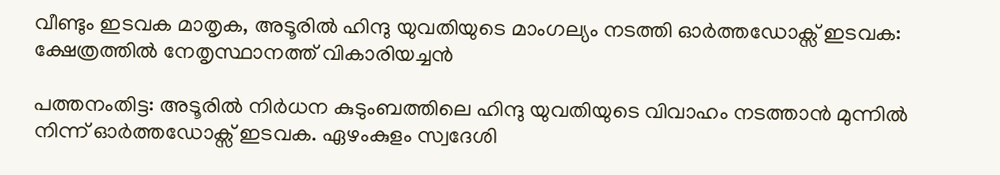വീണ്ടും ഇടവക മാതൃക, അടൂരില്‍ ഹിന്ദു യുവതിയുടെ മാംഗല്യം നടത്തി ഓര്‍ത്തഡോക്സ് ഇടവക: ക്ഷേത്രത്തില്‍ നേതൃസ്ഥാനത്ത് വികാരിയച്ചന്‍

പത്തനംതിട്ട: അടൂരില്‍ നിര്‍ധന കുടുംബത്തിലെ ഹിന്ദു യുവതിയുടെ വിവാഹം നടത്താന്‍ മുന്നില്‍ നിന്ന് ഓര്‍ത്തഡോക്സ് ഇടവക. ഏഴംകുളം സ്വദേശി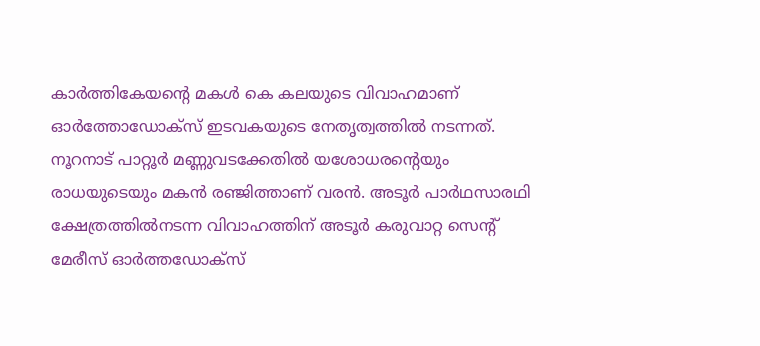കാര്‍ത്തികേയന്റെ മകള്‍ കെ കലയുടെ വിവാഹമാണ് ഓര്‍ത്തോഡോക്സ് ഇടവകയുടെ നേതൃത്വത്തില്‍ നടന്നത്. നൂറനാട് പാറ്റൂര്‍ മണ്ണുവടക്കേതില്‍ യശോധരന്റെയും രാധയുടെയും മകന്‍ രഞ്ജിത്താണ് വരന്‍. അടൂര്‍ പാര്‍ഥസാരഥി ക്ഷേത്രത്തില്‍നടന്ന വിവാഹത്തിന് അടൂര്‍ കരുവാറ്റ സെന്റ് മേരീസ് ഓര്‍ത്തഡോക്സ്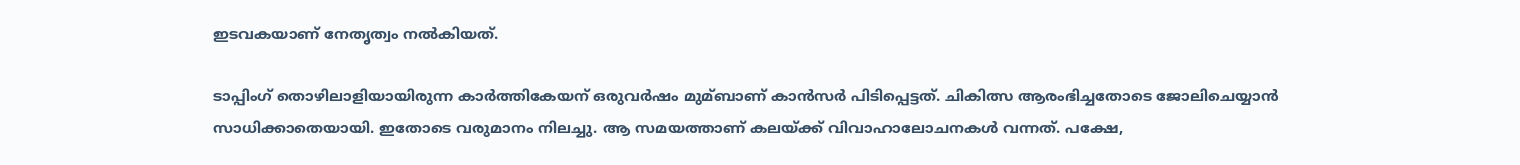ഇടവകയാണ് നേതൃത്വം നല്‍കിയത്.

ടാപ്പിംഗ് തൊഴിലാളിയായിരുന്ന കാര്‍ത്തികേയന് ഒരുവര്‍ഷം മുമ്ബാണ് കാന്‍സര്‍ പിടിപ്പെട്ടത്. ചികിത്സ ആരംഭിച്ചതോടെ ജോലിചെയ്യാന്‍ സാധിക്കാതെയായി. ഇതോടെ വരുമാനം നിലച്ചു. ആ സമയത്താണ് കലയ്ക്ക് വിവാഹാലോചനകള്‍ വന്നത്. പക്ഷേ,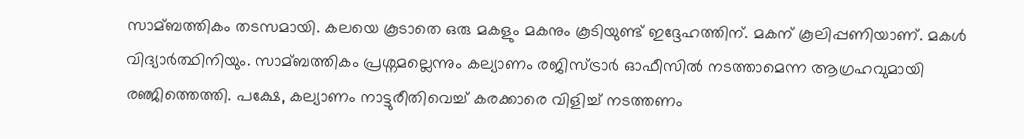സാമ്ബത്തികം തടസമായി. കലയെ കൂടാതെ ഒരു മകളും മകനും കൂടിയുണ്ട് ഇദ്ദേഹത്തിന്. മകന് കൂലിപ്പണിയാണ്. മകള്‍ വിദ്യാര്‍ത്ഥിനിയും. സാമ്ബത്തികം പ്രശ്നമല്ലെന്നും കല്യാണം രജിസ്ട്രാര്‍ ഓഫീസില്‍ നടത്താമെന്ന ആഗ്രഹവുമായി രഞ്ജിത്തെത്തി. പക്ഷേ, കല്യാണം നാട്ടുരീതിവെച്ച്‌ കരക്കാരെ വിളിച്ച്‌ നടത്തണം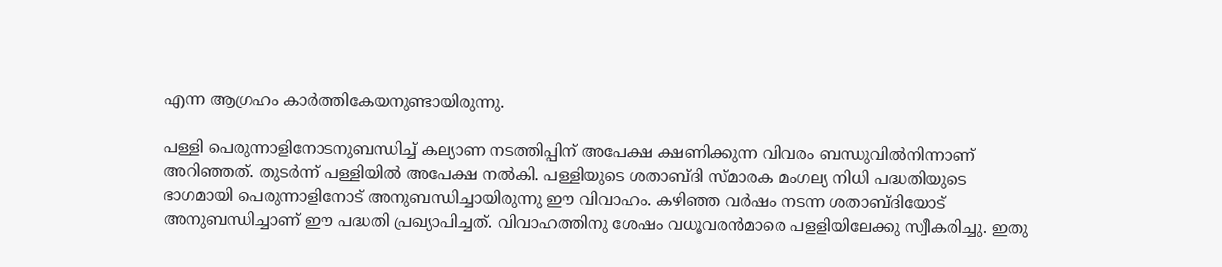എന്ന ആഗ്രഹം കാര്‍ത്തികേയനുണ്ടായിരുന്നു.

പള്ളി പെരുന്നാളിനോടനുബന്ധിച്ച്‌ കല്യാണ നടത്തിപ്പിന് അപേക്ഷ ക്ഷണിക്കുന്ന വിവരം ബന്ധുവില്‍നിന്നാണ് അറിഞ്ഞത്. തുടര്‍ന്ന് പള്ളിയില്‍ അപേക്ഷ നല്‍കി. പള്ളിയുടെ ശതാബ്ദി സ്മാരക മംഗല്യ നിധി പദ്ധതിയുടെ ഭാഗമായി പെരുന്നാളിനോട് അനുബന്ധിച്ചായിരുന്നു ഈ വിവാഹം. കഴിഞ്ഞ വര്‍ഷം നടന്ന ശതാബ്ദിയോട് അനുബന്ധിച്ചാണ് ഈ പദ്ധതി പ്രഖ്യാപിച്ചത്. വിവാഹത്തിനു ശേഷം വധൂവരന്‍മാരെ പളളിയിലേക്കു സ്വീകരിച്ചു. ഇതു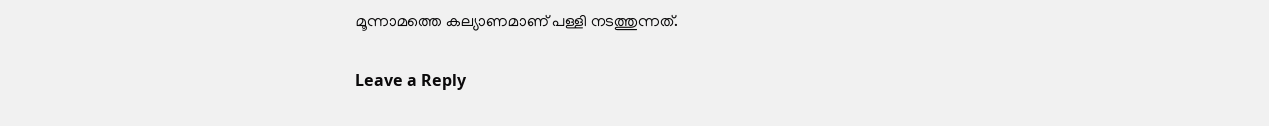മൂന്നാമത്തെ കല്യാണമാണ് പള്ളി നടത്തുന്നത്.

Leave a Reply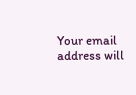Your email address will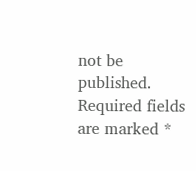not be published. Required fields are marked *